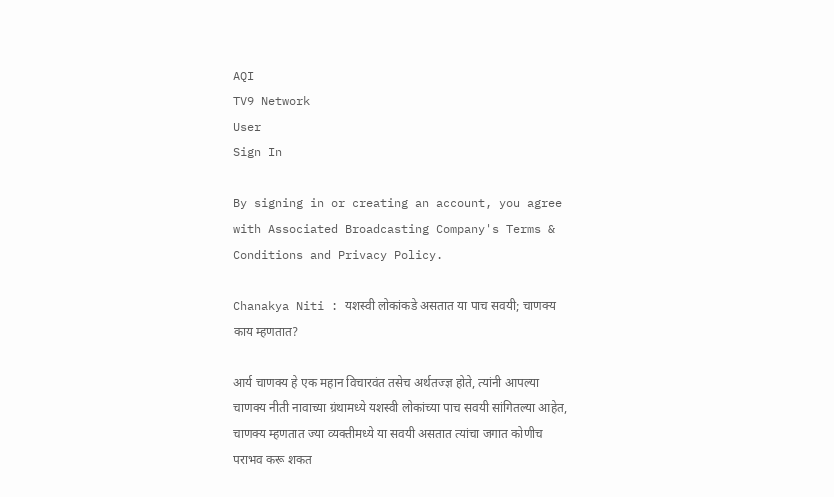AQI
TV9 Network
User
Sign In

By signing in or creating an account, you agree with Associated Broadcasting Company's Terms & Conditions and Privacy Policy.

Chanakya Niti : यशस्वी लोकांकडे असतात या पाच सवयी; चाणक्य काय म्हणतात?

आर्य चाणक्य हे एक महान विचारवंत तसेच अर्थतज्ज्ञ होते, त्यांनी आपल्या चाणक्य नीती नावाच्या ग्रंथामध्ये यशस्वी लोकांच्या पाच सवयी सांगितल्या आहेत, चाणक्य म्हणतात ज्या व्यक्तीमध्ये या सवयी असतात त्यांचा जगात कोणीच पराभव करू शकत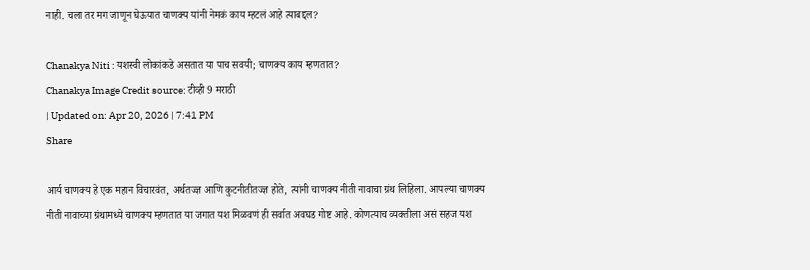नाही. चला तर मग जाणून घेऊयात चाणक्य यांनी नेमकं काय म्हटलं आहे त्याबद्दल?

Chanakya Niti : यशस्वी लोकांकडे असतात या पाच सवयी; चाणक्य काय म्हणतात?
Chanakya Image Credit source: टीव्ही 9 मराठी
| Updated on: Apr 20, 2026 | 7:41 PM
Share

आर्य चाणक्य हे एक महान विचारवंत, अर्थतज्ज्ञ आणि कुटनीतीतज्ज्ञ होते, त्यांनी चाणक्य नीती नावाचा ग्रंथ लिहिला. आपल्या चाणक्य नीती नावाच्या ग्रंथामध्ये चाणक्य म्हणतात या जगात यश मिळवणं ही सर्वात अवघड गोष्ट आहे. कोणत्याच व्यक्तीला असं सहज यश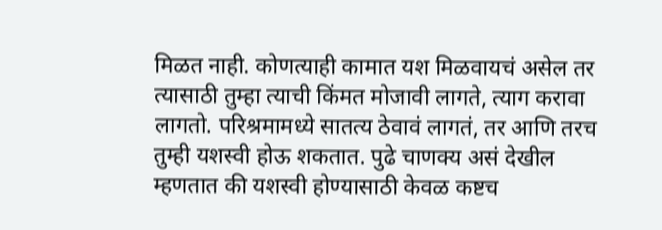मिळत नाही. कोणत्याही कामात यश मिळवायचं असेल तर त्यासाठी तुम्हा त्याची किंमत मोजावी लागते, त्याग करावा लागतो. परिश्रमामध्ये सातत्य ठेवावं लागतं, तर आणि तरच तुम्ही यशस्वी होऊ शकतात. पुढे चाणक्य असं देखील म्हणतात की यशस्वी होण्यासाठी केवळ कष्टच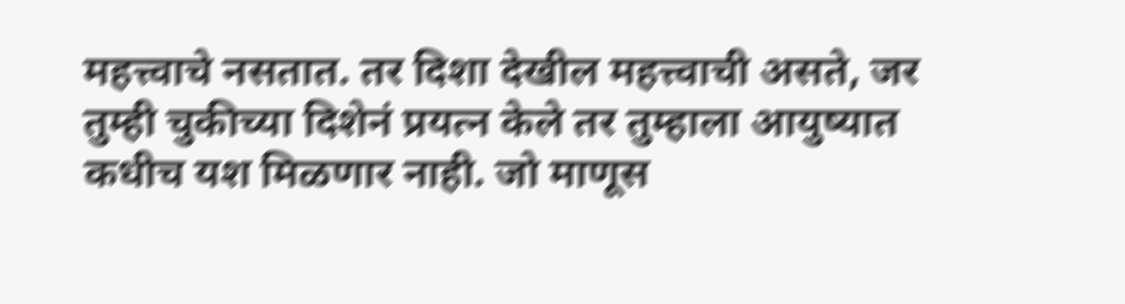महत्त्वाचे नसतात. तर दिशा देखील महत्त्वाची असते, जर तुम्ही चुकीच्या दिशेनं प्रयत्न केले तर तुम्हाला आयुष्यात कधीच यश मिळणार नाही. जो माणूस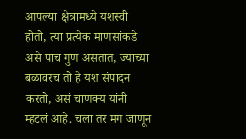आपल्या क्षेत्रामध्ये यशस्वी होतो, त्या प्रत्येक माणसांकडे असे पाच गुण असतात, ज्याच्या बळावरच तो हे यश संपादन करतो, असं चाणक्य यांनी म्हटलं आहे. चला तर मग जाणून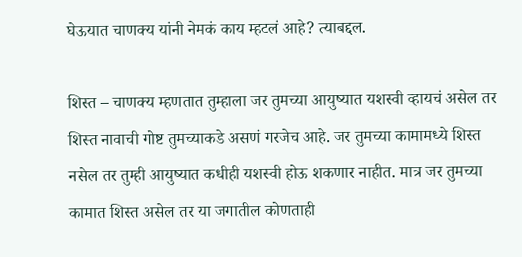घेऊयात चाणक्य यांनी नेमकं काय म्हटलं आहे? त्याबद्दल.

शिस्त – चाणक्य म्हणतात तुम्हाला जर तुमच्या आयुष्यात यशस्वी व्हायचं असेल तर शिस्त नावाची गोष्ट तुमच्याकडे असणं गरजेच आहे. जर तुमच्या कामामध्ये शिस्त नसेल तर तुम्ही आयुष्यात कधीही यशस्वी होऊ शकणार नाहीत. मात्र जर तुमच्या कामात शिस्त असेल तर या जगातील कोणताही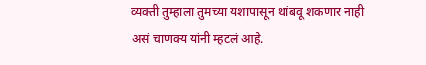व्यक्ती तुम्हाला तुमच्या यशापासून थांबवू शकणार नाही असं चाणक्य यांनी म्हटलं आहे.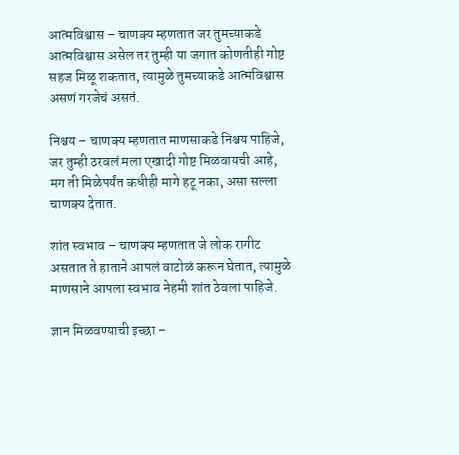आत्मविश्वास – चाणक्य म्हणतात जर तुमच्याकडे आत्मविश्वास असेल तर तुम्ही या जगात कोणतीही गोष्ट सहज मिळू शकतात, त्यामुळे तुमच्याकडे आत्मविश्वास असणं गरजेचं असतं.

निश्चय – चाणक्य म्हणतात माणसाकडे निश्चय पाहिजे, जर तुम्ही ठरवलं मला एखादी गोष्ट मिळवायची आहे, मग ती मिळेपर्यंत कधीही मागे हटू नका, असा सल्ला चाणक्य देतात.

शांत स्वभाव – चाणक्य म्हणतात जे लोक रागीट असतात ते हाताने आपलं वाटोळं करून घेतात, त्यामुळे माणसाने आपला स्वभाव नेहमी शांत ठेवला पाहिजे.

ज्ञान मिळवण्याची इच्छा –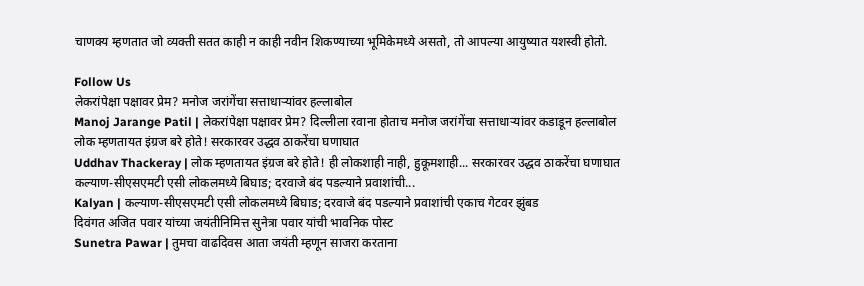चाणक्य म्हणतात जो व्यक्ती सतत काही न काही नवीन शिकण्याच्या भूमिकेमध्ये असतो, तो आपल्या आयुष्यात यशस्वी होतो.

Follow Us
लेकरांपेक्षा पक्षावर प्रेम? मनोज जरांगेंचा सत्ताधाऱ्यांवर हल्लाबोल
Manoj Jarange Patil | लेकरांपेक्षा पक्षावर प्रेम? दिल्लीला रवाना होताच मनोज जरांगेंचा सत्ताधाऱ्यांवर कडाडून हल्लाबोल
लोक म्हणतायत इंग्रज बरे होते! सरकारवर उद्धव ठाकरेंचा घणाघात
Uddhav Thackeray | लोक म्हणतायत इंग्रज बरे होते! ही लोकशाही नाही, हुकूमशाही... सरकारवर उद्धव ठाकरेंचा घणाघात
कल्याण-सीएसएमटी एसी लोकलमध्ये बिघाड; दरवाजे बंद पडल्याने प्रवाशांची...
Kalyan | कल्याण-सीएसएमटी एसी लोकलमध्ये बिघाड; दरवाजे बंद पडल्याने प्रवाशांची एकाच गेटवर झुंबड
दिवंगत अजित पवार यांच्या जयंतीनिमित्त सुनेत्रा पवार यांची भावनिक पोस्ट
Sunetra Pawar | तुमचा वाढदिवस आता जयंती म्हणून साजरा करताना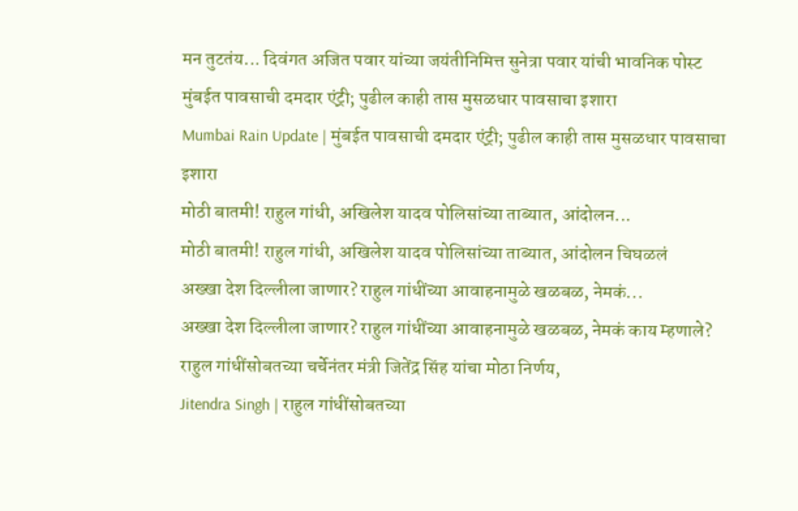मन तुटतंय... दिवंगत अजित पवार यांच्या जयंतीनिमित्त सुनेत्रा पवार यांची भावनिक पोस्ट
मुंबईत पावसाची दमदार एंट्री; पुढील काही तास मुसळधार पावसाचा इशारा
Mumbai Rain Update | मुंबईत पावसाची दमदार एंट्री; पुढील काही तास मुसळधार पावसाचा इशारा
मोठी बातमी! राहुल गांधी, अखिलेश यादव पोलिसांच्या ताब्यात, आंदोलन...
मोठी बातमी! राहुल गांधी, अखिलेश यादव पोलिसांच्या ताब्यात, आंदोलन चिघळलं
अख्खा देश दिल्लीला जाणार? राहुल गांधींच्या आवाहनामुळे खळबळ, नेमकं...
अख्खा देश दिल्लीला जाणार? राहुल गांधींच्या आवाहनामुळे खळबळ, नेमकं काय म्हणाले?
राहुल गांधींसोबतच्या चर्चेनंतर मंत्री जितेंद्र सिंह यांचा मोठा निर्णय,
Jitendra Singh | राहुल गांधींसोबतच्या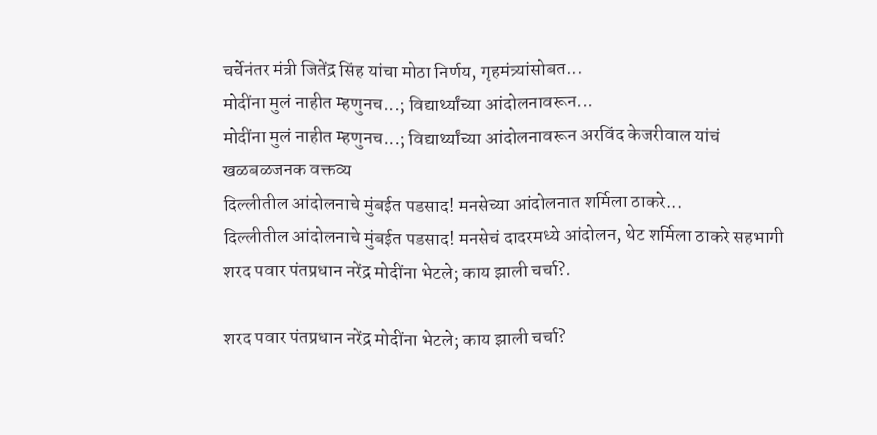चर्चेनंतर मंत्री जितेंद्र सिंह यांचा मोठा निर्णय, गृहमंत्र्यांसोबत...
मोदींना मुलं नाहीत म्हणुनच...; विद्यार्थ्यांच्या आंदोलनावरून...
मोदींना मुलं नाहीत म्हणुनच...; विद्यार्थ्यांच्या आंदोलनावरून अरविंद केजरीवाल यांचं खळबळजनक वक्तव्य
दिल्लीतील आंदोलनाचे मुंबईत पडसाद! मनसेच्या आंदोलनात शर्मिला ठाकरे...
दिल्लीतील आंदोलनाचे मुंबईत पडसाद! मनसेचं दादरमध्ये आंदोलन, थेट शर्मिला ठाकरे सहभागी
शरद पवार पंतप्रधान नरेंद्र मोदींना भेटले; काय झाली चर्चा?.

शरद पवार पंतप्रधान नरेंद्र मोदींना भेटले; काय झाली चर्चा?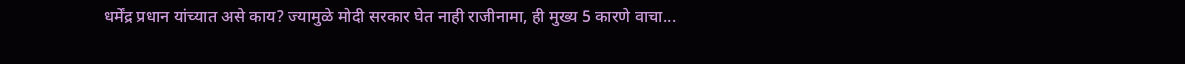धर्मेंद्र प्रधान यांच्यात असे काय? ज्यामुळे मोदी सरकार घेत नाही राजीनामा, ही मुख्य 5 कारणे वाचा...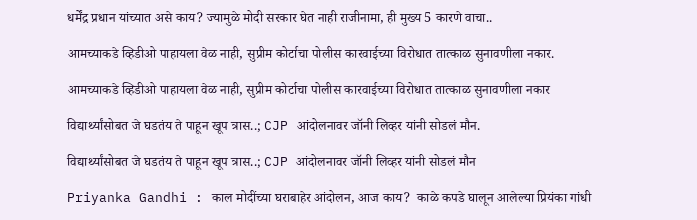धर्मेंद्र प्रधान यांच्यात असे काय? ज्यामुळे मोदी सरकार घेत नाही राजीनामा, ही मुख्य 5 कारणे वाचा..

आमच्याकडे व्हिडीओ पाहायला वेळ नाही, सुप्रीम कोर्टाचा पोलीस कारवाईच्या विरोधात तात्काळ सुनावणीला नकार.

आमच्याकडे व्हिडीओ पाहायला वेळ नाही, सुप्रीम कोर्टाचा पोलीस कारवाईच्या विरोधात तात्काळ सुनावणीला नकार

विद्यार्थ्यांसोबत जे घडतंय ते पाहून खूप त्रास..; CJP आंदोलनावर जॉनी लिव्हर यांनी सोडलं मौन.

विद्यार्थ्यांसोबत जे घडतंय ते पाहून खूप त्रास..; CJP आंदोलनावर जॉनी लिव्हर यांनी सोडलं मौन

Priyanka Gandhi : काल मोदींच्या घराबाहेर आंदोलन, आज काय?  काळे कपडे घालून आलेल्या प्रियंका गांधी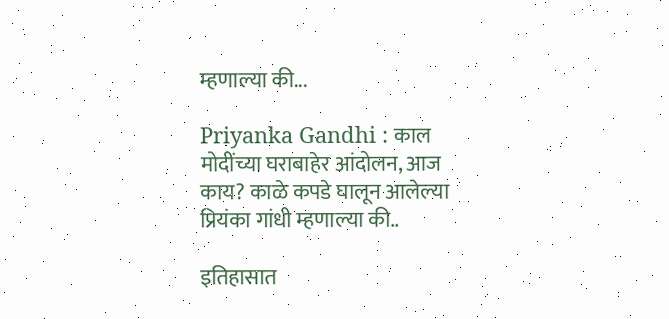म्हणाल्या की...

Priyanka Gandhi : काल मोदींच्या घराबाहेर आंदोलन, आज काय? काळे कपडे घालून आलेल्या प्रियंका गांधी म्हणाल्या की..

इतिहासात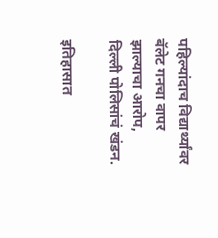पहिल्यांदाच विद्यार्थ्यांवर बॅलेट गनचा वापर झाल्याचा आरोप, दिल्ली पोलिसांचं खंडन.

इतिहासात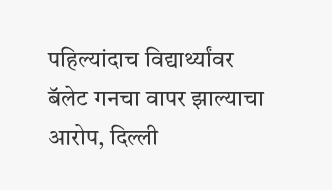पहिल्यांदाच विद्यार्थ्यांवर बॅलेट गनचा वापर झाल्याचा आरोप, दिल्ली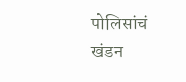पोलिसांचं खंडन